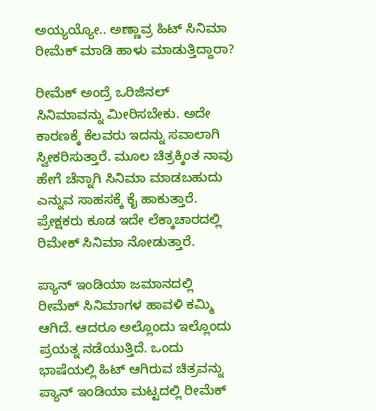ಅಯ್ಯಯ್ಯೋ.. ಅಣ್ಣಾವ್ರ ಹಿಟ್ ಸಿನಿಮಾ ರೀಮೆಕ್ ಮಾಡಿ ಹಾಳು ಮಾಡುತ್ತಿದ್ದಾರಾ?

ರೀಮೆಕ್ ಅಂದ್ರೆ ಒರಿಜಿನಲ್ ಸಿನಿಮಾವನ್ನು ಮೀರಿಸಬೇಕು. ಅದೇ ಕಾರಣಕ್ಕೆ ಕೆಲವರು ಇದನ್ನು ಸವಾಲಾಗಿ ಸ್ವೀಕರಿಸುತ್ತಾರೆ. ಮೂಲ ಚಿತ್ರಕ್ಕಿಂತ ನಾವು ಹೇಗೆ ಚೆನ್ನಾಗಿ ಸಿನಿಮಾ ಮಾಡಬಹುದು ಎನ್ನುವ ಸಾಹಸಕ್ಕೆ ಕೈ ಹಾಕುತ್ತಾರೆ. ಪ್ರೇಕ್ಷಕರು ಕೂಡ ಇದೇ ಲೆಕ್ಕಾಚಾರದಲ್ಲಿ ರಿಮೇಕ್ ಸಿನಿಮಾ ನೋಡುತ್ತಾರೆ.

ಪ್ಯಾನ್ ಇಂಡಿಯಾ ಜಮಾನದಲ್ಲಿ ರೀಮೆಕ್ ಸಿನಿಮಾಗಳ ಹಾವಳಿ ಕಮ್ಮಿ ಆಗಿದೆ. ಆದರೂ ಅಲ್ಲೊಂದು ಇಲ್ಲೊಂದು ಪ್ರಯತ್ನ ನಡೆಯುತ್ತಿದೆ. ಒಂದು ಭಾಷೆಯಲ್ಲಿ ಹಿಟ್ ಆಗಿರುವ ಚಿತ್ರವನ್ನು ಪ್ಯಾನ್ ಇಂಡಿಯಾ ಮಟ್ಟದಲ್ಲಿ ರೀಮೆಕ್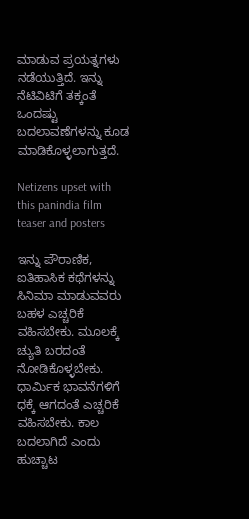ಮಾಡುವ ಪ್ರಯತ್ನಗಳು ನಡೆಯುತ್ತಿದೆ. ಇನ್ನು ನೆಟಿವಿಟಿಗೆ ತಕ್ಕಂತೆ ಒಂದಷ್ಟು ಬದಲಾವಣೆಗಳನ್ನು ಕೂಡ ಮಾಡಿಕೊಳ್ಳಲಾಗುತ್ತದೆ.

Netizens upset with this panindia film teaser and posters

ಇನ್ನು ಪೌರಾಣಿಕ, ಐತಿಹಾಸಿಕ ಕಥೆಗಳನ್ನು ಸಿನಿಮಾ ಮಾಡುವವರು ಬಹಳ ಎಚ್ಚರಿಕೆ ವಹಿಸಬೇಕು. ಮೂಲಕ್ಕೆ ಚ್ಯುತಿ ಬರದಂತೆ ನೋಡಿಕೊಳ್ಳಬೇಕು. ಧಾರ್ಮಿಕ ಭಾವನೆಗಳಿಗೆ ಧಕ್ಕೆ ಆಗದಂತೆ ಎಚ್ಚರಿಕೆ ವಹಿಸಬೇಕು. ಕಾಲ ಬದಲಾಗಿದೆ ಎಂದು ಹುಚ್ಚಾಟ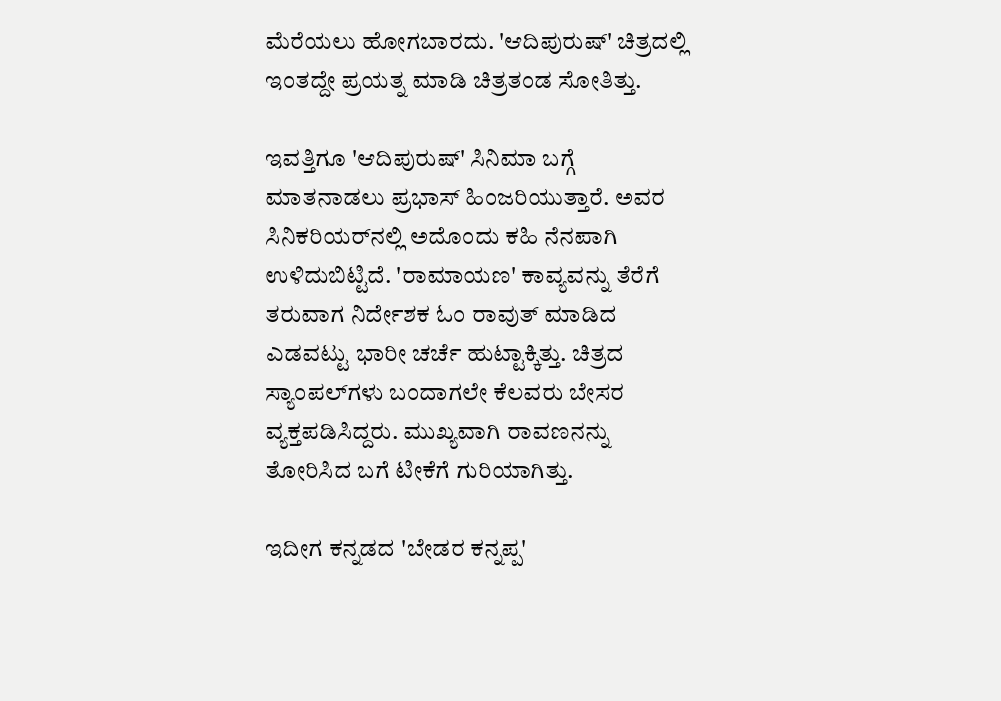ಮೆರೆಯಲು ಹೋಗಬಾರದು. 'ಆದಿಪುರುಷ್' ಚಿತ್ರದಲ್ಲಿ ಇಂತದ್ದೇ ಪ್ರಯತ್ನ ಮಾಡಿ ಚಿತ್ರತಂಡ ಸೋತಿತ್ತು.

ಇವತ್ತಿಗೂ 'ಆದಿಪುರುಷ್' ಸಿನಿಮಾ ಬಗ್ಗೆ ಮಾತನಾಡಲು ಪ್ರಭಾಸ್ ಹಿಂಜರಿಯುತ್ತಾರೆ. ಅವರ ಸಿನಿಕರಿಯರ್‌ನಲ್ಲಿ ಅದೊಂದು ಕಹಿ ನೆನಪಾಗಿ ಉಳಿದುಬಿಟ್ಟಿದೆ. 'ರಾಮಾಯಣ' ಕಾವ್ಯವನ್ನು ತೆರೆಗೆ ತರುವಾಗ ನಿರ್ದೇಶಕ ಓಂ ರಾವುತ್ ಮಾಡಿದ ಎಡವಟ್ಟು ಭಾರೀ ಚರ್ಚೆ ಹುಟ್ಟಾಕ್ಕಿತ್ತು. ಚಿತ್ರದ ಸ್ಯಾಂಪಲ್‌ಗಳು ಬಂದಾಗಲೇ ಕೆಲವರು ಬೇಸರ ವ್ಯಕ್ತಪಡಿಸಿದ್ದರು. ಮುಖ್ಯವಾಗಿ ರಾವಣನನ್ನು ತೋರಿಸಿದ ಬಗೆ ಟೀಕೆಗೆ ಗುರಿಯಾಗಿತ್ತು.

ಇದೀಗ ಕನ್ನಡದ 'ಬೇಡರ ಕನ್ನಪ್ಪ'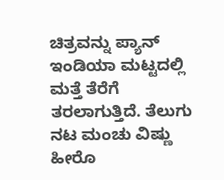ಚಿತ್ರವನ್ನು ಪ್ಯಾನ್ ಇಂಡಿಯಾ ಮಟ್ಟದಲ್ಲಿ ಮತ್ತೆ ತೆರೆಗೆ ತರಲಾಗುತ್ತಿದೆ. ತೆಲುಗು ನಟ ಮಂಚು ವಿಷ್ಣು ಹೀರೊ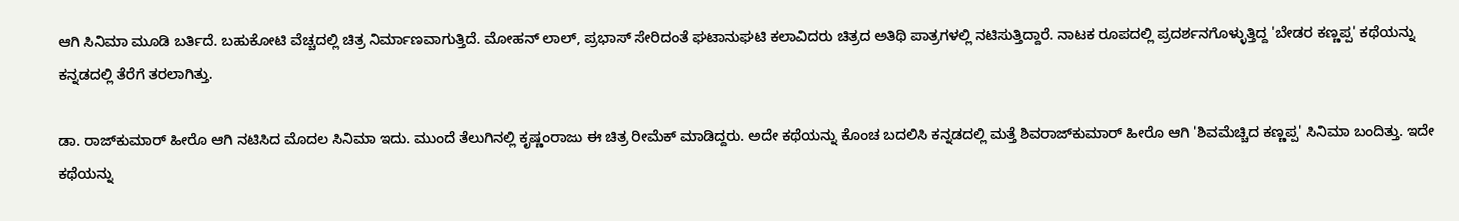ಆಗಿ ಸಿನಿಮಾ ಮೂಡಿ ಬರ್ತಿದೆ. ಬಹುಕೋಟಿ ವೆಚ್ಚದಲ್ಲಿ ಚಿತ್ರ ನಿರ್ಮಾಣವಾಗುತ್ತಿದೆ. ಮೋಹನ್ ಲಾಲ್, ಪ್ರಭಾಸ್ ಸೇರಿದಂತೆ ಘಟಾನುಘಟಿ ಕಲಾವಿದರು ಚಿತ್ರದ ಅತಿಥಿ ಪಾತ್ರಗಳಲ್ಲಿ ನಟಿಸುತ್ತಿದ್ದಾರೆ. ನಾಟಕ ರೂಪದಲ್ಲಿ ಪ್ರದರ್ಶನಗೊಳ್ಳುತ್ತಿದ್ದ 'ಬೇಡರ ಕಣ್ಣಪ್ಪ' ಕಥೆಯನ್ನು ಕನ್ನಡದಲ್ಲಿ ತೆರೆಗೆ ತರಲಾಗಿತ್ತು.

ಡಾ. ರಾಜ್‌ಕುಮಾರ್ ಹೀರೊ ಆಗಿ ನಟಿಸಿದ ಮೊದಲ ಸಿನಿಮಾ ಇದು. ಮುಂದೆ ತೆಲುಗಿನಲ್ಲಿ ಕೃಷ್ಣಂರಾಜು ಈ ಚಿತ್ರ ರೀಮೆಕ್ ಮಾಡಿದ್ದರು. ಅದೇ ಕಥೆಯನ್ನು ಕೊಂಚ ಬದಲಿಸಿ ಕನ್ನಡದಲ್ಲಿ ಮತ್ತೆ ಶಿವರಾಜ್‌ಕುಮಾರ್ ಹೀರೊ ಆಗಿ 'ಶಿವಮೆಚ್ಚಿದ ಕಣ್ಣಪ್ಪ' ಸಿನಿಮಾ ಬಂದಿತ್ತು. ಇದೇ ಕಥೆಯನ್ನು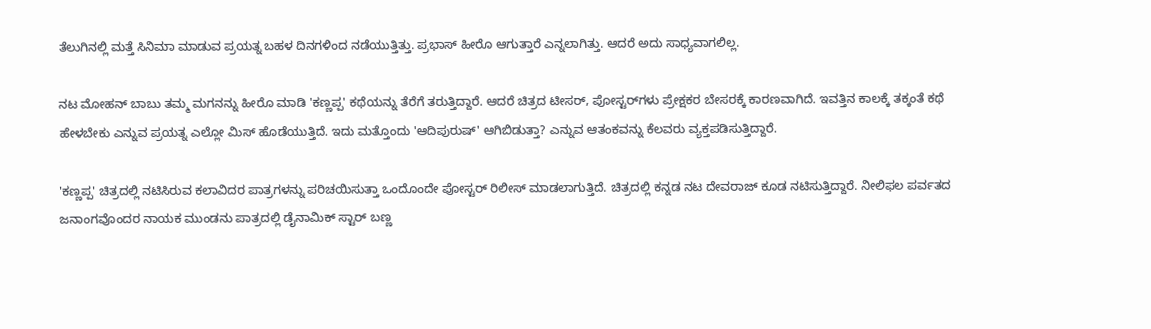ತೆಲುಗಿನಲ್ಲಿ ಮತ್ತೆ ಸಿನಿಮಾ ಮಾಡುವ ಪ್ರಯತ್ನ ಬಹಳ ದಿನಗಳಿಂದ ನಡೆಯುತ್ತಿತ್ತು. ಪ್ರಭಾಸ್ ಹೀರೊ ಆಗುತ್ತಾರೆ ಎನ್ನಲಾಗಿತ್ತು. ಆದರೆ ಅದು ಸಾಧ್ಯವಾಗಲಿಲ್ಲ.

ನಟ ಮೋಹನ್ ಬಾಬು ತಮ್ಮ ಮಗನನ್ನು ಹೀರೊ ಮಾಡಿ 'ಕಣ್ಣಪ್ಪ' ಕಥೆಯನ್ನು ತೆರೆಗೆ ತರುತ್ತಿದ್ದಾರೆ. ಆದರೆ ಚಿತ್ರದ ಟೀಸರ್, ಪೋಸ್ಟರ್‌ಗಳು ಪ್ರೇಕ್ಷಕರ ಬೇಸರಕ್ಕೆ ಕಾರಣವಾಗಿದೆ. ಇವತ್ತಿನ ಕಾಲಕ್ಕೆ ತಕ್ಕಂತೆ ಕಥೆ ಹೇಳಬೇಕು ಎನ್ನುವ ಪ್ರಯತ್ನ ಎಲ್ಲೋ ಮಿಸ್ ಹೊಡೆಯುತ್ತಿದೆ. ಇದು ಮತ್ತೊಂದು 'ಆದಿಪುರುಷ್' ಆಗಿಬಿಡುತ್ತಾ? ಎನ್ನುವ ಆತಂಕವನ್ನು ಕೆಲವರು ವ್ಯಕ್ತಪಡಿಸುತ್ತಿದ್ದಾರೆ.

'ಕಣ್ಣಪ್ಪ' ಚಿತ್ರದಲ್ಲಿ ನಟಿಸಿರುವ ಕಲಾವಿದರ ಪಾತ್ರಗಳನ್ನು ಪರಿಚಯಿಸುತ್ತಾ ಒಂದೊಂದೇ ಪೋಸ್ಟರ್ ರಿಲೀಸ್ ಮಾಡಲಾಗುತ್ತಿದೆ. ಚಿತ್ರದಲ್ಲಿ ಕನ್ನಡ ನಟ ದೇವರಾಜ್ ಕೂಡ ನಟಿಸುತ್ತಿದ್ದಾರೆ. ನೀಲಿಫಲ ಪರ್ವತದ ಜನಾಂಗವೊಂದರ ನಾಯಕ ಮುಂಡನು ಪಾತ್ರದಲ್ಲಿ ಡೈನಾಮಿಕ್ ಸ್ಟಾರ್ ಬಣ್ಣ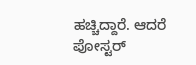ಹಚ್ಚಿದ್ದಾರೆ. ಆದರೆ ಪೋಸ್ಟರ್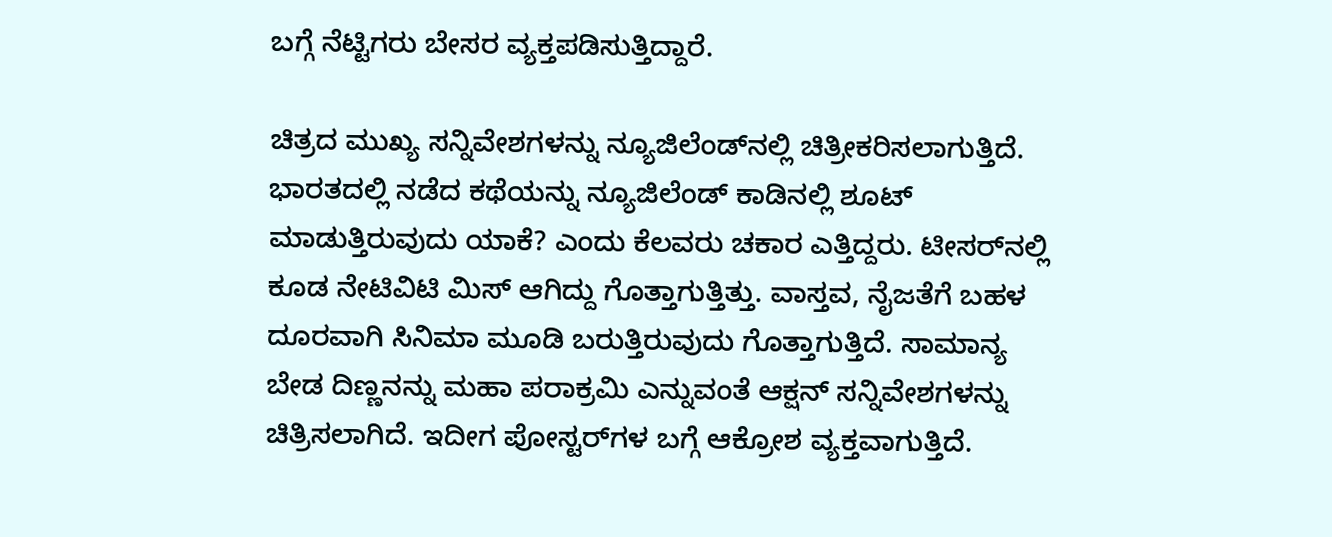ಬಗ್ಗೆ ನೆಟ್ಟಿಗರು ಬೇಸರ ವ್ಯಕ್ತಪಡಿಸುತ್ತಿದ್ದಾರೆ.

ಚಿತ್ರದ ಮುಖ್ಯ ಸನ್ನಿವೇಶಗಳನ್ನು ನ್ಯೂಜಿಲೆಂಡ್‌ನಲ್ಲಿ ಚಿತ್ರೀಕರಿಸಲಾಗುತ್ತಿದೆ. ಭಾರತದಲ್ಲಿ ನಡೆದ ಕಥೆಯನ್ನು ನ್ಯೂಜಿಲೆಂಡ್ ಕಾಡಿನಲ್ಲಿ ಶೂಟ್ ಮಾಡುತ್ತಿರುವುದು ಯಾಕೆ? ಎಂದು ಕೆಲವರು ಚಕಾರ ಎತ್ತಿದ್ದರು. ಟೀಸರ್‌ನಲ್ಲಿ ಕೂಡ ನೇಟಿವಿಟಿ ಮಿಸ್ ಆಗಿದ್ದು ಗೊತ್ತಾಗುತ್ತಿತ್ತು. ವಾಸ್ತವ, ನೈಜತೆಗೆ ಬಹಳ ದೂರವಾಗಿ ಸಿನಿಮಾ ಮೂಡಿ ಬರುತ್ತಿರುವುದು ಗೊತ್ತಾಗುತ್ತಿದೆ. ಸಾಮಾನ್ಯ ಬೇಡ ದಿಣ್ಣನನ್ನು ಮಹಾ ಪರಾಕ್ರಮಿ ಎನ್ನುವಂತೆ ಆಕ್ಷನ್ ಸನ್ನಿವೇಶಗಳನ್ನು ಚಿತ್ರಿಸಲಾಗಿದೆ. ಇದೀಗ ಪೋಸ್ಟರ್‌ಗಳ ಬಗ್ಗೆ ಆಕ್ರೋಶ ವ್ಯಕ್ತವಾಗುತ್ತಿದೆ.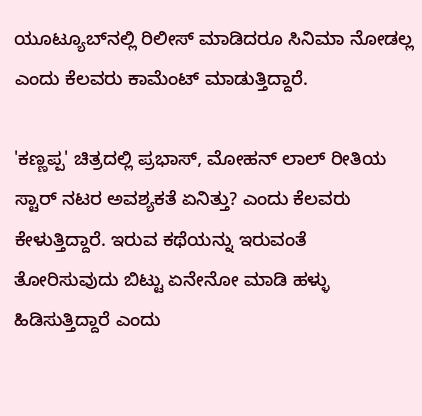ಯೂಟ್ಯೂಬ್‌ನಲ್ಲಿ ರಿಲೀಸ್ ಮಾಡಿದರೂ ಸಿನಿಮಾ ನೋಡಲ್ಲ ಎಂದು ಕೆಲವರು ಕಾಮೆಂಟ್ ಮಾಡುತ್ತಿದ್ದಾರೆ.

'ಕಣ್ಣಪ್ಪ' ಚಿತ್ರದಲ್ಲಿ ಪ್ರಭಾಸ್, ಮೋಹನ್‌ ಲಾಲ್ ರೀತಿಯ ಸ್ಟಾರ್ ನಟರ ಅವಶ್ಯಕತೆ ಏನಿತ್ತು? ಎಂದು ಕೆಲವರು ಕೇಳುತ್ತಿದ್ದಾರೆ. ಇರುವ ಕಥೆಯನ್ನು ಇರುವಂತೆ ತೋರಿಸುವುದು ಬಿಟ್ಟು ಏನೇನೋ ಮಾಡಿ ಹಳ್ಳು ಹಿಡಿಸುತ್ತಿದ್ದಾರೆ ಎಂದು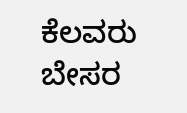ಕೆಲವರು ಬೇಸರ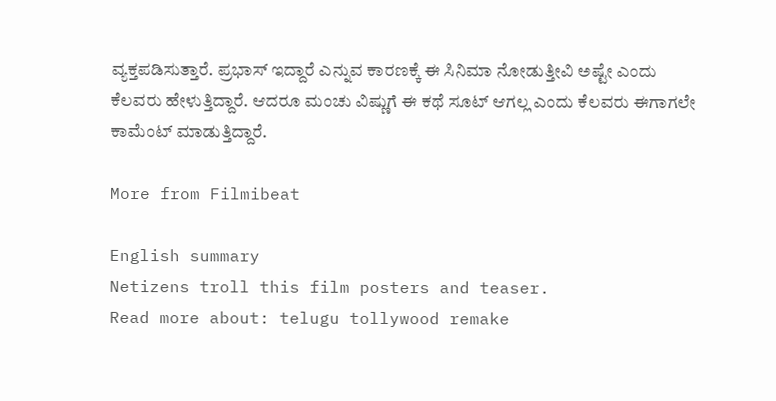ವ್ಯಕ್ತಪಡಿಸುತ್ತಾರೆ. ಪ್ರಭಾಸ್ ಇದ್ದಾರೆ ಎನ್ನುವ ಕಾರಣಕ್ಕೆ ಈ ಸಿನಿಮಾ ನೋಡುತ್ತೀವಿ ಅಷ್ಟೇ ಎಂದು ಕೆಲವರು ಹೇಳುತ್ತಿದ್ದಾರೆ. ಆದರೂ ಮಂಚು ವಿಷ್ಣುಗೆ ಈ ಕಥೆ ಸೂಟ್ ಆಗಲ್ಲ ಎಂದು ಕೆಲವರು ಈಗಾಗಲೇ ಕಾಮೆಂಟ್ ಮಾಡುತ್ತಿದ್ದಾರೆ.

More from Filmibeat

English summary
Netizens troll this film posters and teaser.
Read more about: telugu tollywood remake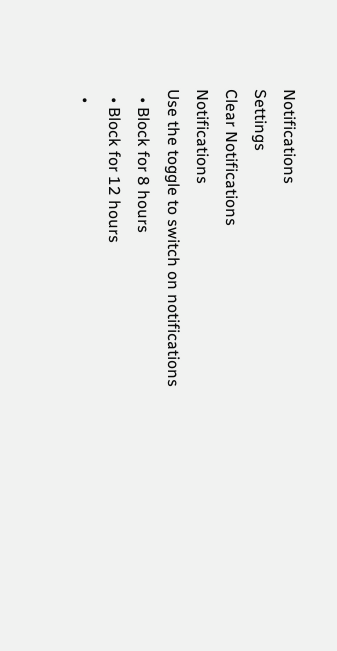Notifications
Settings
Clear Notifications
Notifications
Use the toggle to switch on notifications
  • Block for 8 hours
  • Block for 12 hours
  •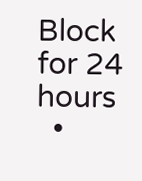Block for 24 hours
  •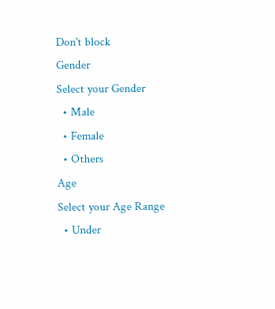Don't block
Gender
Select your Gender
  • Male
  • Female
  • Others
Age
Select your Age Range
  • Under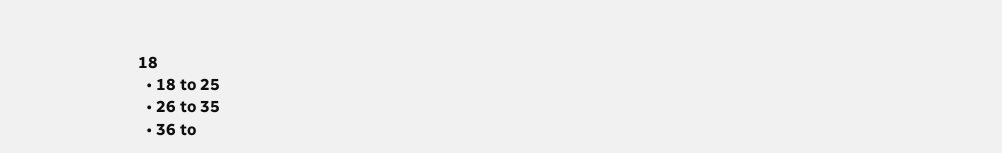18
  • 18 to 25
  • 26 to 35
  • 36 to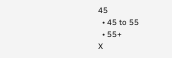45
  • 45 to 55
  • 55+
X